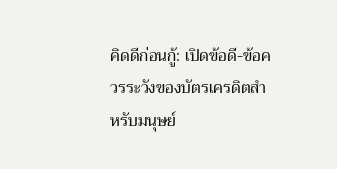คิดดีก่อนกู้: เปิดข้อดี-ข้อควรระวังของบัตรเครดิตสำหรับมนุษย์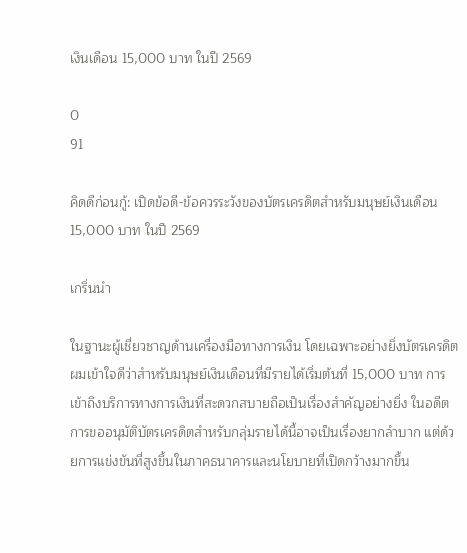เงินเดือน 15,000 บาท ในปี 2569

0
91

คิดดีก่อนกู้: เปิดข้อดี-ข้อควรระวังของบัตรเครดิตสำหรับมนุษย์เงินเดือน 15,000 บาท ในปี 2569

เกริ่นนำ

ในฐานะผู้เชี่ยวชาญด้านเครื่องมือทางการเงิน โดยเฉพาะอย่างยิ่งบัตรเครดิต ผมเข้าใจดีว่าสำหรับมนุษย์เงินเดือนที่มีรายได้เริ่มต้นที่ 15,000 บาท การเข้าถึงบริการทางการเงินที่สะดวกสบายถือเป็นเรื่องสำคัญอย่างยิ่ง ในอดีต การขออนุมัติบัตรเครดิตสำหรับกลุ่มรายได้นี้อาจเป็นเรื่องยากลำบาก แต่ด้วยการแข่งขันที่สูงขึ้นในภาคธนาคารและนโยบายที่เปิดกว้างมากขึ้น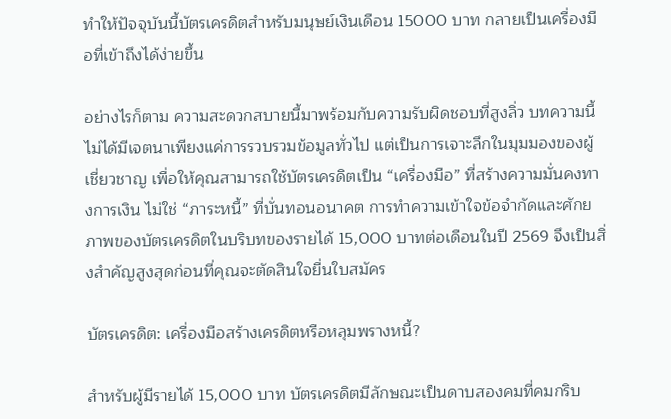ทำให้ปัจจุบันนี้บัตรเครดิตสำหรับมนุษย์เงินเดือน 15000 บาท กลายเป็นเครื่องมือที่เข้าถึงได้ง่ายขึ้น

อย่างไรก็ตาม ความสะดวกสบายนี้มาพร้อมกับความรับผิดชอบที่สูงลิ่ว บทความนี้ไม่ได้มีเจตนาเพียงแค่การรวบรวมข้อมูลทั่วไป แต่เป็นการเจาะลึกในมุมมองของผู้เชี่ยวชาญ เพื่อให้คุณสามารถใช้บัตรเครดิตเป็น “เครื่องมือ” ที่สร้างความมั่นคงทางการเงิน ไม่ใช่ “ภาระหนี้” ที่บั่นทอนอนาคต การทำความเข้าใจข้อจำกัดและศักยภาพของบัตรเครดิตในบริบทของรายได้ 15,000 บาทต่อเดือนในปี 2569 จึงเป็นสิ่งสำคัญสูงสุดก่อนที่คุณจะตัดสินใจยื่นใบสมัคร

บัตรเครดิต: เครื่องมือสร้างเครดิตหรือหลุมพรางหนี้?

สำหรับผู้มีรายได้ 15,000 บาท บัตรเครดิตมีลักษณะเป็นดาบสองคมที่คมกริบ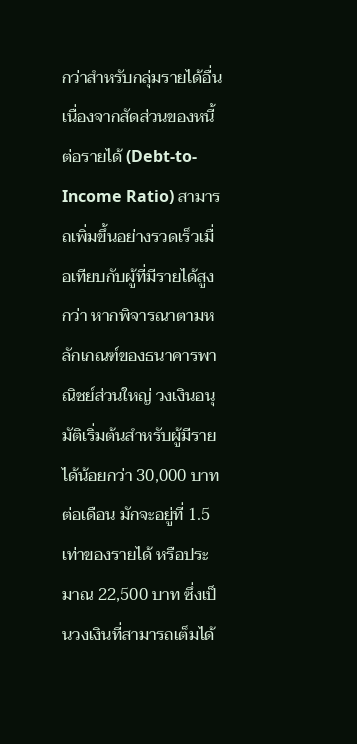กว่าสำหรับกลุ่มรายได้อื่น เนื่องจากสัดส่วนของหนี้ต่อรายได้ (Debt-to-Income Ratio) สามารถเพิ่มขึ้นอย่างรวดเร็วเมื่อเทียบกับผู้ที่มีรายได้สูงกว่า หากพิจารณาตามหลักเกณฑ์ของธนาคารพาณิชย์ส่วนใหญ่ วงเงินอนุมัติเริ่มต้นสำหรับผู้มีรายได้น้อยกว่า 30,000 บาทต่อเดือน มักจะอยู่ที่ 1.5 เท่าของรายได้ หรือประมาณ 22,500 บาท ซึ่งเป็นวงเงินที่สามารถเต็มได้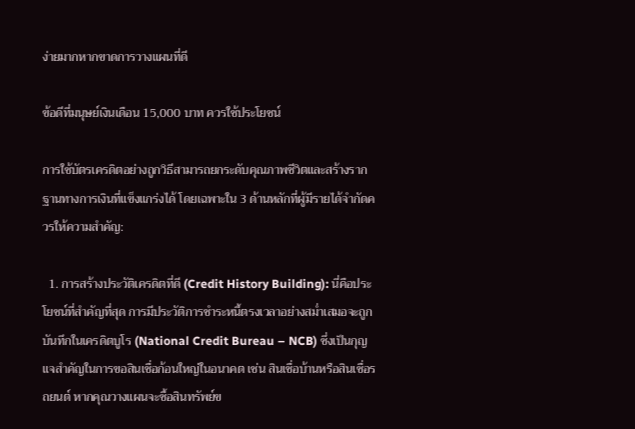ง่ายมากหากขาดการวางแผนที่ดี

ข้อดีที่มนุษย์เงินเดือน 15,000 บาท ควรใช้ประโยชน์

การใช้บัตรเครดิตอย่างถูกวิธีสามารถยกระดับคุณภาพชีวิตและสร้างรากฐานทางการเงินที่แข็งแกร่งได้ โดยเฉพาะใน 3 ด้านหลักที่ผู้มีรายได้จำกัดควรให้ความสำคัญ:

  1. การสร้างประวัติเครดิตที่ดี (Credit History Building): นี่คือประโยชน์ที่สำคัญที่สุด การมีประวัติการชำระหนี้ตรงเวลาอย่างสม่ำเสมอจะถูกบันทึกในเครดิตบูโร (National Credit Bureau – NCB) ซึ่งเป็นกุญแจสำคัญในการขอสินเชื่อก้อนใหญ่ในอนาคต เช่น สินเชื่อบ้านหรือสินเชื่อรถยนต์ หากคุณวางแผนจะซื้อสินทรัพย์ข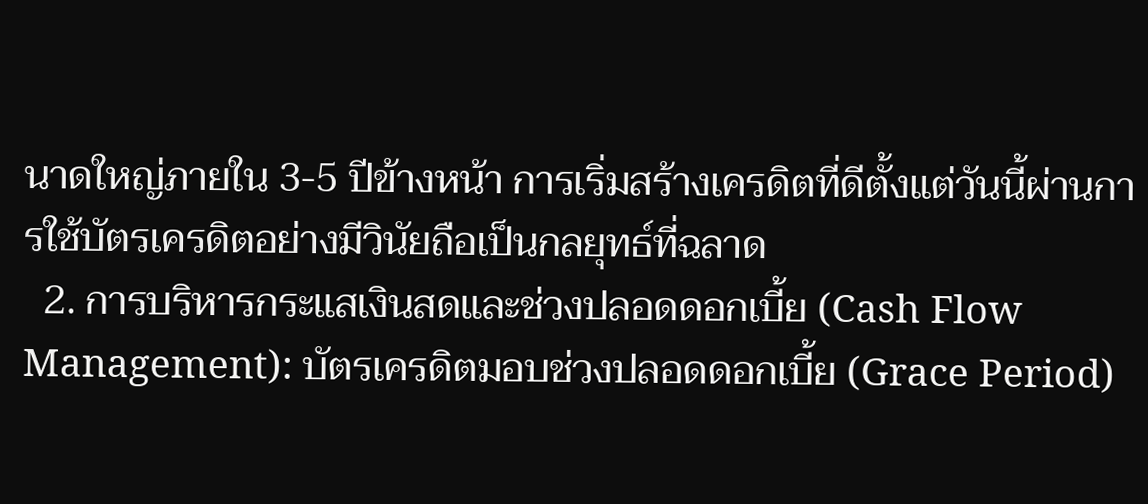นาดใหญ่ภายใน 3-5 ปีข้างหน้า การเริ่มสร้างเครดิตที่ดีตั้งแต่วันนี้ผ่านการใช้บัตรเครดิตอย่างมีวินัยถือเป็นกลยุทธ์ที่ฉลาด
  2. การบริหารกระแสเงินสดและช่วงปลอดดอกเบี้ย (Cash Flow Management): บัตรเครดิตมอบช่วงปลอดดอกเบี้ย (Grace Period)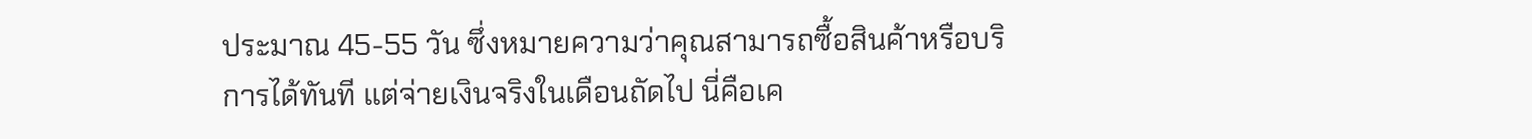ประมาณ 45-55 วัน ซึ่งหมายความว่าคุณสามารถซื้อสินค้าหรือบริการได้ทันที แต่จ่ายเงินจริงในเดือนถัดไป นี่คือเค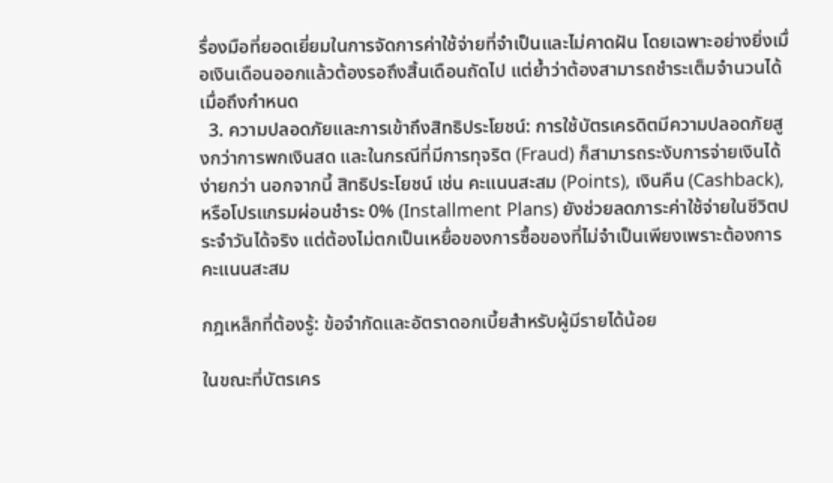รื่องมือที่ยอดเยี่ยมในการจัดการค่าใช้จ่ายที่จำเป็นและไม่คาดฝัน โดยเฉพาะอย่างยิ่งเมื่อเงินเดือนออกแล้วต้องรอถึงสิ้นเดือนถัดไป แต่ย้ำว่าต้องสามารถชำระเต็มจำนวนได้เมื่อถึงกำหนด
  3. ความปลอดภัยและการเข้าถึงสิทธิประโยชน์: การใช้บัตรเครดิตมีความปลอดภัยสูงกว่าการพกเงินสด และในกรณีที่มีการทุจริต (Fraud) ก็สามารถระงับการจ่ายเงินได้ง่ายกว่า นอกจากนี้ สิทธิประโยชน์ เช่น คะแนนสะสม (Points), เงินคืน (Cashback), หรือโปรแกรมผ่อนชำระ 0% (Installment Plans) ยังช่วยลดภาระค่าใช้จ่ายในชีวิตประจำวันได้จริง แต่ต้องไม่ตกเป็นเหยื่อของการซื้อของที่ไม่จำเป็นเพียงเพราะต้องการคะแนนสะสม

กฎเหล็กที่ต้องรู้: ข้อจำกัดและอัตราดอกเบี้ยสำหรับผู้มีรายได้น้อย

ในขณะที่บัตรเคร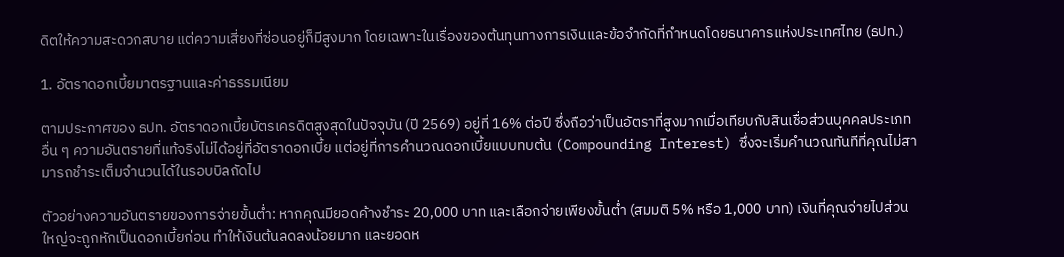ดิตให้ความสะดวกสบาย แต่ความเสี่ยงที่ซ่อนอยู่ก็มีสูงมาก โดยเฉพาะในเรื่องของต้นทุนทางการเงินและข้อจำกัดที่กำหนดโดยธนาคารแห่งประเทศไทย (ธปท.)

1. อัตราดอกเบี้ยมาตรฐานและค่าธรรมเนียม

ตามประกาศของ ธปท. อัตราดอกเบี้ยบัตรเครดิตสูงสุดในปัจจุบัน (ปี 2569) อยู่ที่ 16% ต่อปี ซึ่งถือว่าเป็นอัตราที่สูงมากเมื่อเทียบกับสินเชื่อส่วนบุคคลประเภทอื่น ๆ ความอันตรายที่แท้จริงไม่ได้อยู่ที่อัตราดอกเบี้ย แต่อยู่ที่การคำนวณดอกเบี้ยแบบทบต้น (Compounding Interest) ซึ่งจะเริ่มคำนวณทันทีที่คุณไม่สามารถชำระเต็มจำนวนได้ในรอบบิลถัดไป

ตัวอย่างความอันตรายของการจ่ายขั้นต่ำ: หากคุณมียอดค้างชำระ 20,000 บาท และเลือกจ่ายเพียงขั้นต่ำ (สมมติ 5% หรือ 1,000 บาท) เงินที่คุณจ่ายไปส่วนใหญ่จะถูกหักเป็นดอกเบี้ยก่อน ทำให้เงินต้นลดลงน้อยมาก และยอดห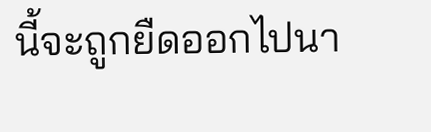นี้จะถูกยืดออกไปนา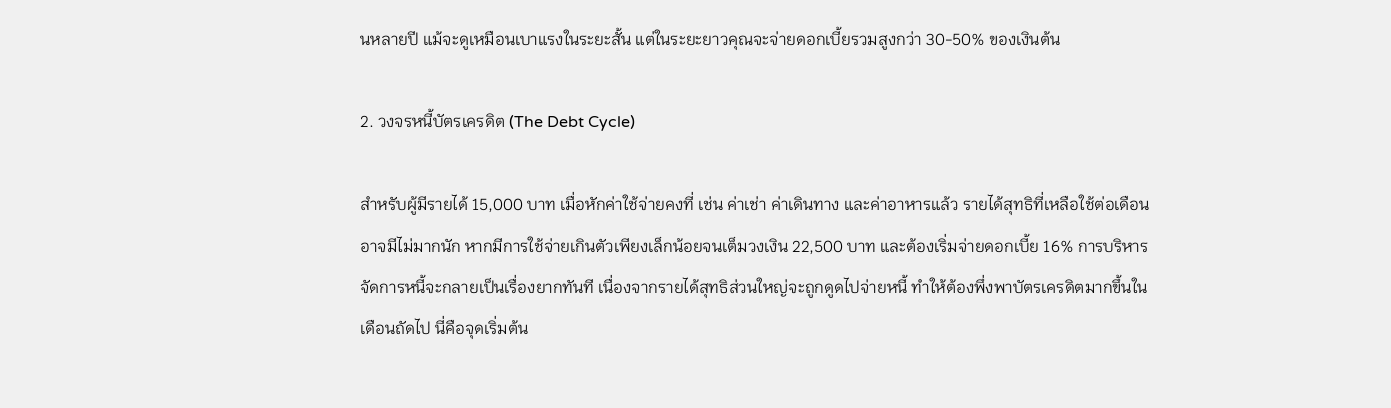นหลายปี แม้จะดูเหมือนเบาแรงในระยะสั้น แต่ในระยะยาวคุณจะจ่ายดอกเบี้ยรวมสูงกว่า 30-50% ของเงินต้น

2. วงจรหนี้บัตรเครดิต (The Debt Cycle)

สำหรับผู้มีรายได้ 15,000 บาท เมื่อหักค่าใช้จ่ายคงที่ เช่น ค่าเช่า ค่าเดินทาง และค่าอาหารแล้ว รายได้สุทธิที่เหลือใช้ต่อเดือนอาจมีไม่มากนัก หากมีการใช้จ่ายเกินตัวเพียงเล็กน้อยจนเต็มวงเงิน 22,500 บาท และต้องเริ่มจ่ายดอกเบี้ย 16% การบริหารจัดการหนี้จะกลายเป็นเรื่องยากทันที เนื่องจากรายได้สุทธิส่วนใหญ่จะถูกดูดไปจ่ายหนี้ ทำให้ต้องพึ่งพาบัตรเครดิตมากขึ้นในเดือนถัดไป นี่คือจุดเริ่มต้น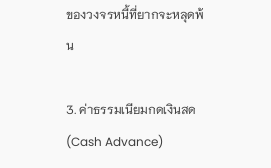ของวงจรหนี้ที่ยากจะหลุดพ้น

3. ค่าธรรมเนียมกดเงินสด (Cash Advance)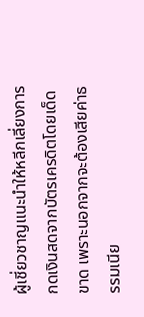ผู้เชี่ยวชาญแนะนำให้หลีกเลี่ยงการกดเงินสดจากบัตรเครดิตโดยเด็ดขาด เพราะนอกจากจะต้องเสียค่าธรรมเนีย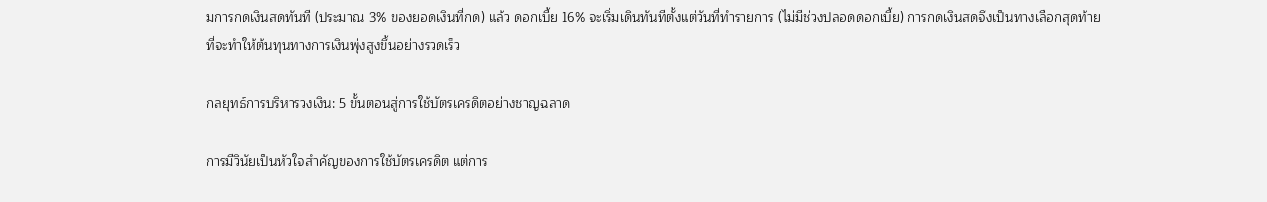มการกดเงินสดทันที (ประมาณ 3% ของยอดเงินที่กด) แล้ว ดอกเบี้ย 16% จะเริ่มเดินทันทีตั้งแต่วันที่ทำรายการ (ไม่มีช่วงปลอดดอกเบี้ย) การกดเงินสดจึงเป็นทางเลือกสุดท้ายที่จะทำให้ต้นทุนทางการเงินพุ่งสูงขึ้นอย่างรวดเร็ว

กลยุทธ์การบริหารวงเงิน: 5 ขั้นตอนสู่การใช้บัตรเครดิตอย่างชาญฉลาด

การมีวินัยเป็นหัวใจสำคัญของการใช้บัตรเครดิต แต่การ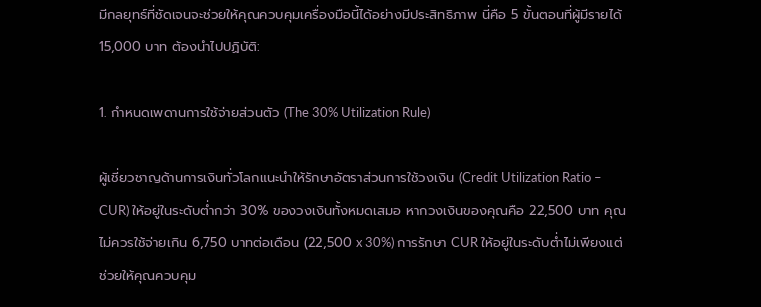มีกลยุทธ์ที่ชัดเจนจะช่วยให้คุณควบคุมเครื่องมือนี้ได้อย่างมีประสิทธิภาพ นี่คือ 5 ขั้นตอนที่ผู้มีรายได้ 15,000 บาท ต้องนำไปปฏิบัติ:

1. กำหนดเพดานการใช้จ่ายส่วนตัว (The 30% Utilization Rule)

ผู้เชี่ยวชาญด้านการเงินทั่วโลกแนะนำให้รักษาอัตราส่วนการใช้วงเงิน (Credit Utilization Ratio – CUR) ให้อยู่ในระดับต่ำกว่า 30% ของวงเงินทั้งหมดเสมอ หากวงเงินของคุณคือ 22,500 บาท คุณไม่ควรใช้จ่ายเกิน 6,750 บาทต่อเดือน (22,500 x 30%) การรักษา CUR ให้อยู่ในระดับต่ำไม่เพียงแต่ช่วยให้คุณควบคุม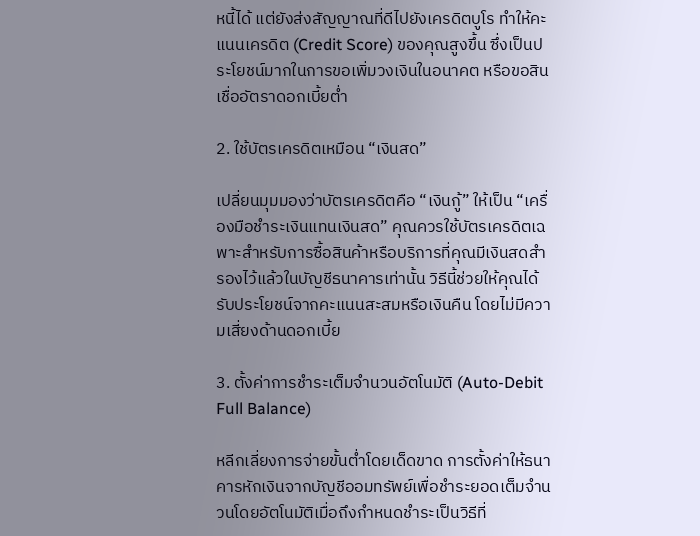หนี้ได้ แต่ยังส่งสัญญาณที่ดีไปยังเครดิตบูโร ทำให้คะแนนเครดิต (Credit Score) ของคุณสูงขึ้น ซึ่งเป็นประโยชน์มากในการขอเพิ่มวงเงินในอนาคต หรือขอสินเชื่ออัตราดอกเบี้ยต่ำ

2. ใช้บัตรเครดิตเหมือน “เงินสด”

เปลี่ยนมุมมองว่าบัตรเครดิตคือ “เงินกู้” ให้เป็น “เครื่องมือชำระเงินแทนเงินสด” คุณควรใช้บัตรเครดิตเฉพาะสำหรับการซื้อสินค้าหรือบริการที่คุณมีเงินสดสำรองไว้แล้วในบัญชีธนาคารเท่านั้น วิธีนี้ช่วยให้คุณได้รับประโยชน์จากคะแนนสะสมหรือเงินคืน โดยไม่มีความเสี่ยงด้านดอกเบี้ย

3. ตั้งค่าการชำระเต็มจำนวนอัตโนมัติ (Auto-Debit Full Balance)

หลีกเลี่ยงการจ่ายขั้นต่ำโดยเด็ดขาด การตั้งค่าให้ธนาคารหักเงินจากบัญชีออมทรัพย์เพื่อชำระยอดเต็มจำนวนโดยอัตโนมัติเมื่อถึงกำหนดชำระเป็นวิธีที่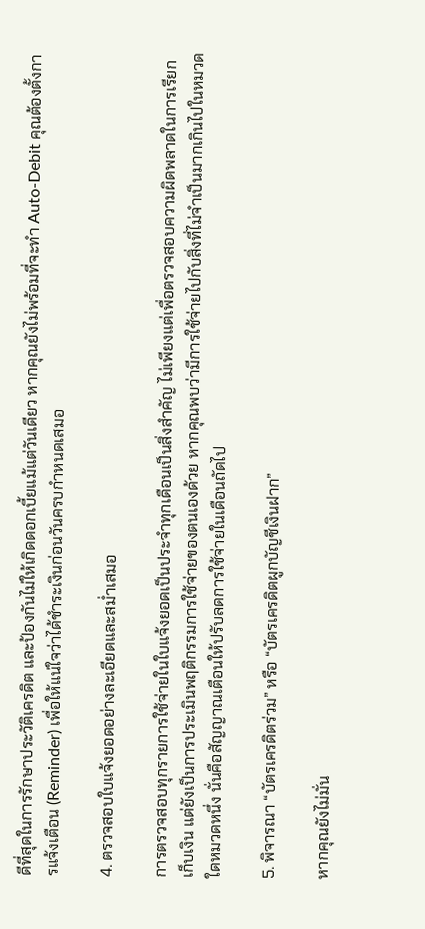ดีที่สุดในการรักษาประวัติเครดิต และป้องกันไม่ให้เกิดดอกเบี้ยแม้แต่วันเดียว หากคุณยังไม่พร้อมที่จะทำ Auto-Debit คุณต้องตั้งการแจ้งเตือน (Reminder) เพื่อให้แน่ใจว่าได้ชำระเงินก่อนวันครบกำหนดเสมอ

4. ตรวจสอบใบแจ้งยอดอย่างละเอียดและสม่ำเสมอ

การตรวจสอบทุกรายการใช้จ่ายในใบแจ้งยอดเป็นประจำทุกเดือนเป็นสิ่งสำคัญ ไม่เพียงแต่เพื่อตรวจสอบความผิดพลาดในการเรียกเก็บเงิน แต่ยังเป็นการประเมินพฤติกรรมการใช้จ่ายของตนเองด้วย หากคุณพบว่ามีการใช้จ่ายไปกับสิ่งที่ไม่จำเป็นมากเกินไปในหมวดใดหมวดหนึ่ง นั่นคือสัญญาณเตือนให้ปรับลดการใช้จ่ายในเดือนถัดไป

5. พิจารณา “บัตรเครดิตร่วม” หรือ “บัตรเครดิตผูกบัญชีเงินฝาก”

หากคุณยังไม่มั่น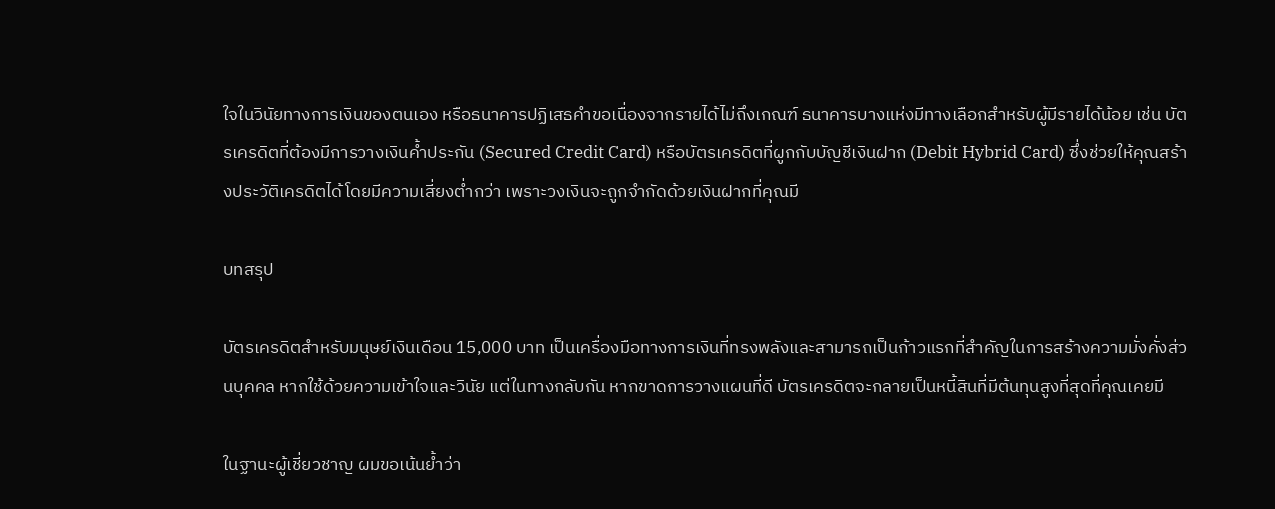ใจในวินัยทางการเงินของตนเอง หรือธนาคารปฏิเสธคำขอเนื่องจากรายได้ไม่ถึงเกณฑ์ ธนาคารบางแห่งมีทางเลือกสำหรับผู้มีรายได้น้อย เช่น บัตรเครดิตที่ต้องมีการวางเงินค้ำประกัน (Secured Credit Card) หรือบัตรเครดิตที่ผูกกับบัญชีเงินฝาก (Debit Hybrid Card) ซึ่งช่วยให้คุณสร้างประวัติเครดิตได้โดยมีความเสี่ยงต่ำกว่า เพราะวงเงินจะถูกจำกัดด้วยเงินฝากที่คุณมี

บทสรุป

บัตรเครดิตสำหรับมนุษย์เงินเดือน 15,000 บาท เป็นเครื่องมือทางการเงินที่ทรงพลังและสามารถเป็นก้าวแรกที่สำคัญในการสร้างความมั่งคั่งส่วนบุคคล หากใช้ด้วยความเข้าใจและวินัย แต่ในทางกลับกัน หากขาดการวางแผนที่ดี บัตรเครดิตจะกลายเป็นหนี้สินที่มีต้นทุนสูงที่สุดที่คุณเคยมี

ในฐานะผู้เชี่ยวชาญ ผมขอเน้นย้ำว่า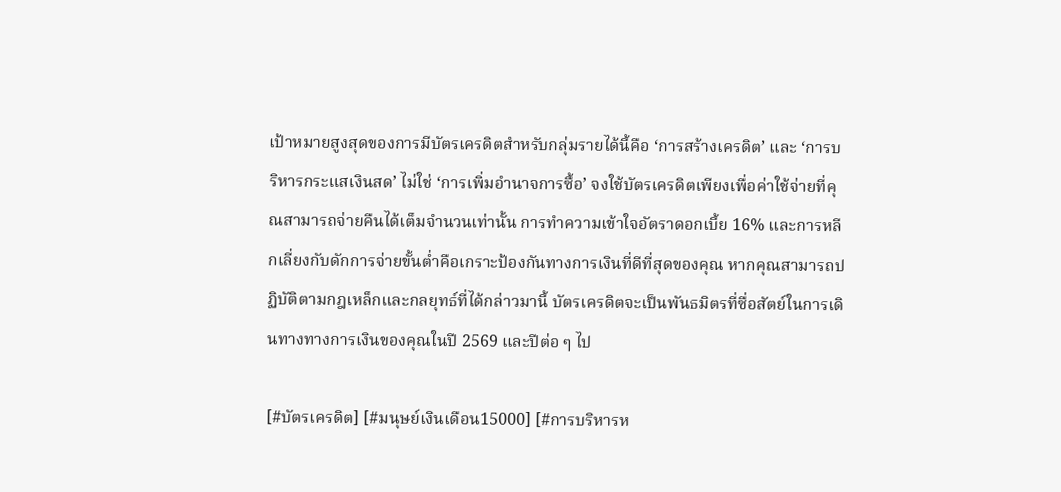เป้าหมายสูงสุดของการมีบัตรเครดิตสำหรับกลุ่มรายได้นี้คือ ‘การสร้างเครดิต’ และ ‘การบริหารกระแสเงินสด’ ไม่ใช่ ‘การเพิ่มอำนาจการซื้อ’ จงใช้บัตรเครดิตเพียงเพื่อค่าใช้จ่ายที่คุณสามารถจ่ายคืนได้เต็มจำนวนเท่านั้น การทำความเข้าใจอัตราดอกเบี้ย 16% และการหลีกเลี่ยงกับดักการจ่ายขั้นต่ำคือเกราะป้องกันทางการเงินที่ดีที่สุดของคุณ หากคุณสามารถปฏิบัติตามกฎเหล็กและกลยุทธ์ที่ได้กล่าวมานี้ บัตรเครดิตจะเป็นพันธมิตรที่ซื่อสัตย์ในการเดินทางทางการเงินของคุณในปี 2569 และปีต่อ ๆ ไป

[#บัตรเครดิต] [#มนุษย์เงินเดือน15000] [#การบริหารห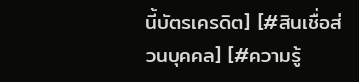นี้บัตรเครดิต] [#สินเชื่อส่วนบุคคล] [#ความรู้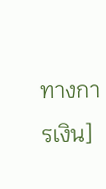ทางการเงิน]